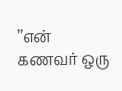’’என் கணவர் ஒரு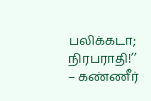பலிக்கடா; நிரபராதி!’’ – கண்ணீர்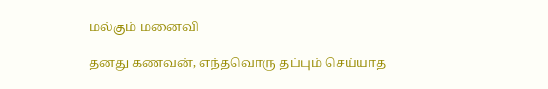மல்கும் மனைவி

தனது கணவன், எந்தவொரு தப்பும் செய்யாத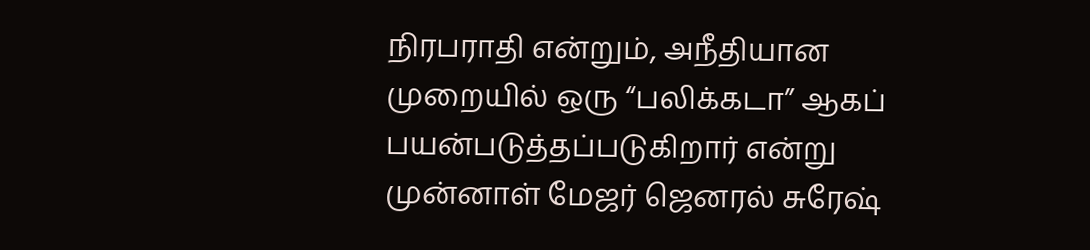நிரபராதி என்றும், அநீதியான முறையில் ஒரு “பலிக்கடா” ஆகப் பயன்படுத்தப்படுகிறார் என்று முன்னாள் மேஜர் ஜெனரல் சுரேஷ்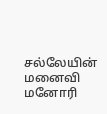சல்லேயின் மனைவி மனோரி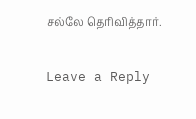சல்லே தெரிவித்தார்.

Leave a Reply